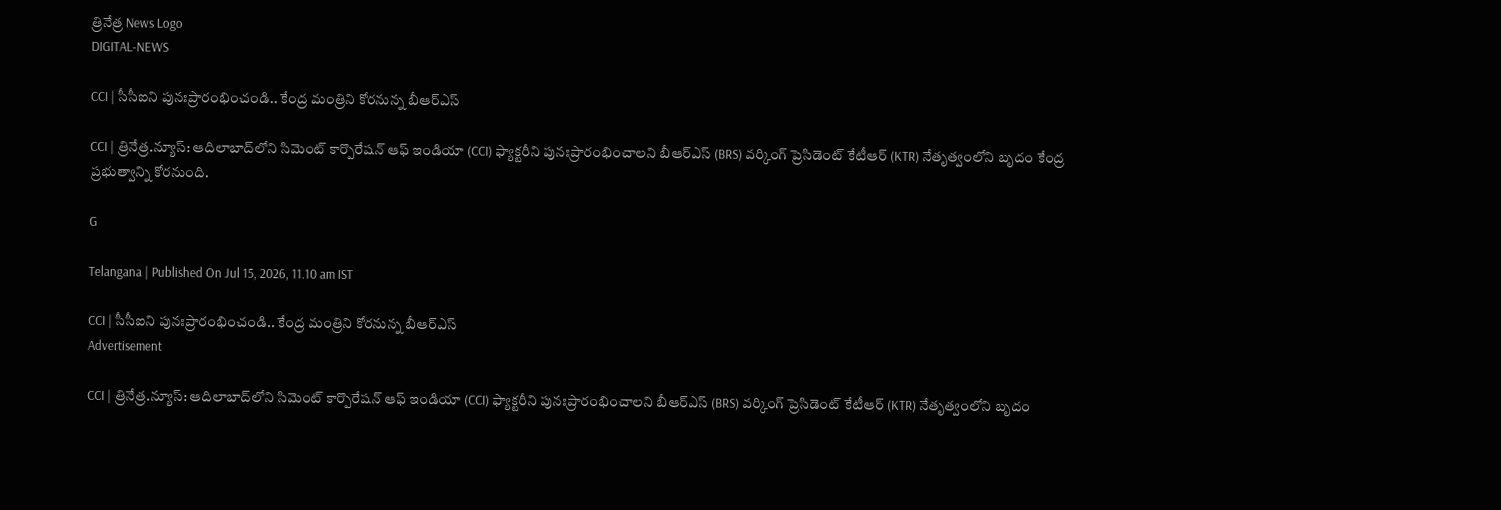త్రినేత్ర News Logo
DIGITAL-NEWS

CCI | సీసీఐని పునఃప్రారంభించండి.. కేంద్ర మంత్రిని కోర‌నున్న బీఆర్ఎస్

CCI | త్రినేత్ర‌.న్యూస్‌: ఆదిలాబాద్‌లోని సిమెంట్ కార్పొరేషన్ ఆఫ్ ఇండియా (CCI) ఫ్యాక్ట‌రీని పునఃప్రారంభించాల‌ని బీఆర్ఎస్ (BRS) వ‌ర్కింగ్ ప్రెసిడెంట్ కేటీఆర్ (KTR) నేతృత్వంలోని బృదం కేంద్ర ప్ర‌భుత్వాన్ని కోర‌నుంది.

G

Telangana | Published On Jul 15, 2026, 11.10 am IST

CCI | సీసీఐని పునఃప్రారంభించండి.. కేంద్ర మంత్రిని కోర‌నున్న బీఆర్ఎస్
Advertisement

CCI | త్రినేత్ర‌.న్యూస్‌: ఆదిలాబాద్‌లోని సిమెంట్ కార్పొరేషన్ ఆఫ్ ఇండియా (CCI) ఫ్యాక్ట‌రీని పునఃప్రారంభించాల‌ని బీఆర్ఎస్ (BRS) వ‌ర్కింగ్ ప్రెసిడెంట్ కేటీఆర్ (KTR) నేతృత్వంలోని బృదం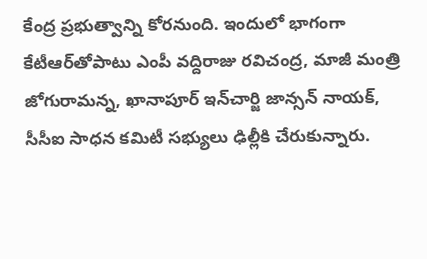కేంద్ర ప్ర‌భుత్వాన్ని కోర‌నుంది. ఇందులో భాగంగా కేటీఆర్‌తోపాటు ఎంపీ వ‌ద్దిరాజు ర‌విచంద్ర‌, మాజీ మంత్రి జోగురామ‌న్న‌, ఖానాపూర్ ఇన్‌చార్జి జాన్స‌న్ నాయ‌క్‌, సీసీఐ సాధన కమిటీ సభ్యులు ఢిల్లీకి చేరుకున్నారు.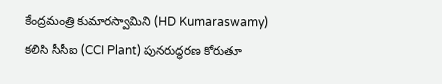కేంద్రమంత్రి కుమారస్వామిని (HD Kumaraswamy) క‌లిసి సీసీఐ (CCI Plant) పునరుద్ధరణ కోరుతూ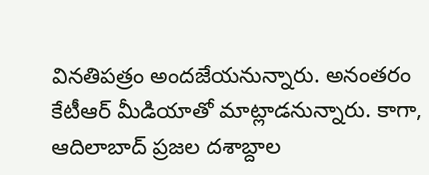వినతిపత్రం అంద‌జేయ‌నున్నారు. అనంత‌రం కేటీఆర్ మీడియాతో మాట్లాడ‌నున్నారు. కాగా, ఆదిలాబాద్ ప్రజల దశాబ్దాల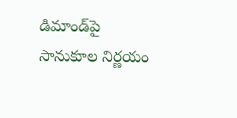డిమాండ్‌పై సానుకూల నిర్ణయం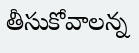తీసుకోవాలన్న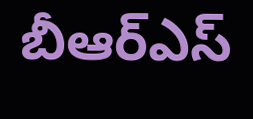బీఆర్ఎస్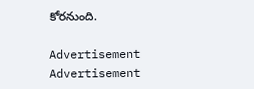కోరనుంది.

Advertisement
Advertisement